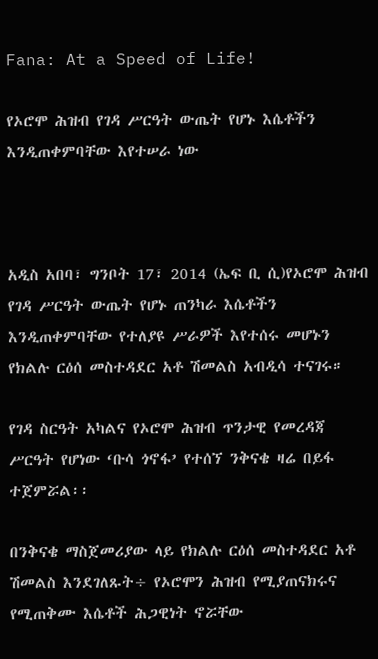Fana: At a Speed of Life!

የኦሮሞ ሕዝብ የገዳ ሥርዓት ውጤት የሆኑ እሴቶችን እንዲጠቀምባቸው እየተሠራ ነው



አዲስ አበባ፣ ግንቦት 17፣ 2014 (ኤፍ ቢ ሲ)የኦሮሞ ሕዝብ የገዳ ሥርዓት ውጤት የሆኑ ጠንካራ እሴቶችን እንዲጠቀምባቸው የተለያዩ ሥራዎች እየተሰሩ መሆኑን የክልሉ ርዕሰ መስተዳደር አቶ ሽመልስ አብዲሳ ተናገሩ።

የገዳ ስርዓት አካልና የኦሮሞ ሕዝብ ጥንታዊ የመረዳጃ ሥርዓት የሆነው ‘ቡሳ ጎኖፋ’ የተሰኘ ንቅናቄ ዛሬ በይፋ ተጀምሯል፡፡

በንቅናቄ ማስጀመሪያው ላይ የክልሉ ርዕሰ መስተዳደር አቶ ሽመልስ እንደገለጹት÷ የኦሮሞን ሕዝብ የሚያጠናክሩና የሚጠቅሙ እሴቶች ሕጋዊነት ኖሯቸው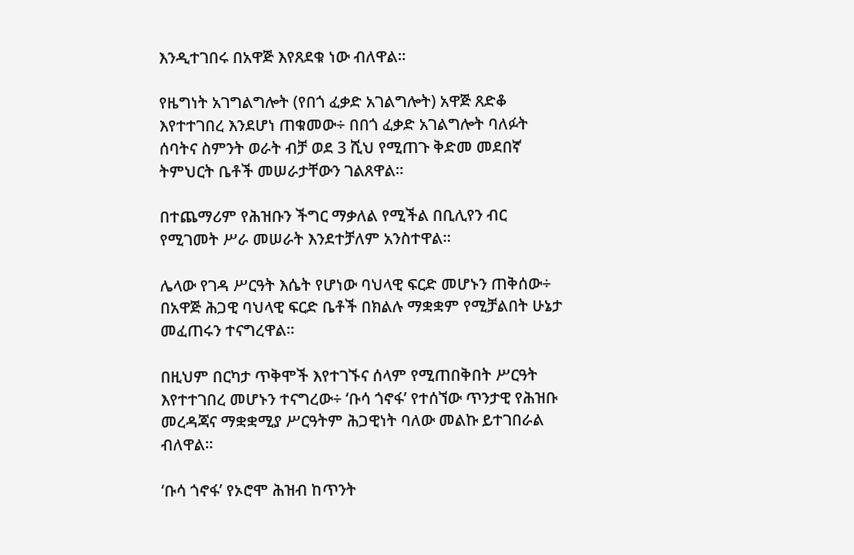እንዲተገበሩ በአዋጅ እየጸደቁ ነው ብለዋል፡፡

የዜግነት አገግልግሎት (የበጎ ፈቃድ አገልግሎት) አዋጅ ጸድቆ እየተተገበረ እንደሆነ ጠቁመው÷ በበጎ ፈቃድ አገልግሎት ባለፉት ሰባትና ስምንት ወራት ብቻ ወደ 3 ሺህ የሚጠጉ ቅድመ መደበኛ ትምህርት ቤቶች መሠራታቸውን ገልጸዋል።

በተጨማሪም የሕዝቡን ችግር ማቃለል የሚችል በቢሊየን ብር የሚገመት ሥራ መሠራት እንደተቻለም አንስተዋል።

ሌላው የገዳ ሥርዓት እሴት የሆነው ባህላዊ ፍርድ መሆኑን ጠቅሰው÷ በአዋጅ ሕጋዊ ባህላዊ ፍርድ ቤቶች በክልሉ ማቋቋም የሚቻልበት ሁኔታ መፈጠሩን ተናግረዋል።

በዚህም በርካታ ጥቅሞች እየተገኙና ሰላም የሚጠበቅበት ሥርዓት እየተተገበረ መሆኑን ተናግረው÷ ‘ቡሳ ጎኖፋ’ የተሰኘው ጥንታዊ የሕዝቡ መረዳጃና ማቋቋሚያ ሥርዓትም ሕጋዊነት ባለው መልኩ ይተገበራል ብለዋል።

‘ቡሳ ጎኖፋ’ የኦሮሞ ሕዝብ ከጥንት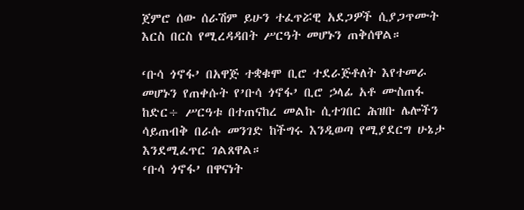ጀምሮ ሰው ሰራሽም ይሁን ተፈጥሯዊ አደጋዎች ሲያጋጥሙት እርስ በርስ የሚረዳዳበት ሥርዓት መሆኑን ጠቅሰዋል።

‘ቡሳ ጎኖፋ’ በአዋጅ ተቋቁሞ ቢሮ ተደራጅቶለት እየተመራ መሆኑን የጠቀሱት የ’ቡሳ ጎኖፋ’ ቢሮ ኃላፊ አቶ ሙስጠፋ ከድር÷ ሥርዓቱ በተጠናከረ መልኩ ሲተገበር ሕዝቡ ሌሎችን ሳይጠብቅ በራሱ መንገድ ከችግሩ እንዲወጣ የሚያደርግ ሁኔታ እንደሚፈጥር ገልጸዋል።
‘ቡሳ ጎኖፋ’ በዋናነት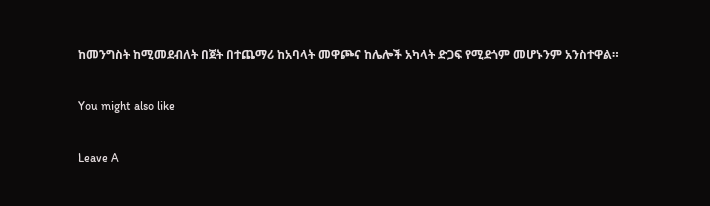ከመንግስት ከሚመደብለት በጀት በተጨማሪ ከአባላት መዋጮና ከሌሎች አካላት ድጋፍ የሚደጎም መሆኑንም አንስተዋል።

You might also like

Leave A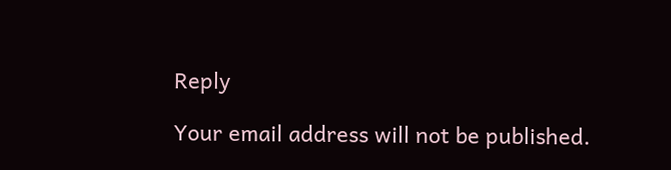Reply

Your email address will not be published.